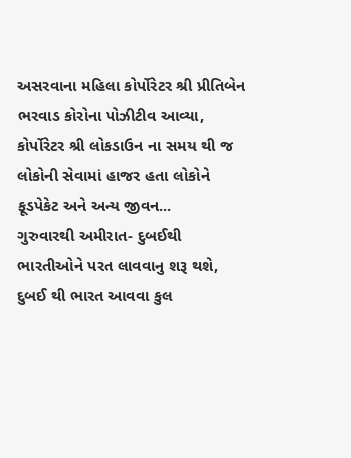અસરવાના મહિલા કોર્પોરેટર શ્રી પ્રીતિબેન ભરવાડ કોરોના પોઝીટીવ આવ્યા, કોર્પોરેટર શ્રી લોકડાઉન ના સમય થી જ લોકોની સેવામાં હાજર હતા લોકોને ફૂડપેકેટ અને અન્ય જીવન...
ગુરુવારથી અમીરાત- દુબઈથી ભારતીઓને પરત લાવવાનુ શરૂ થશે, દુબઈ થી ભારત આવવા કુલ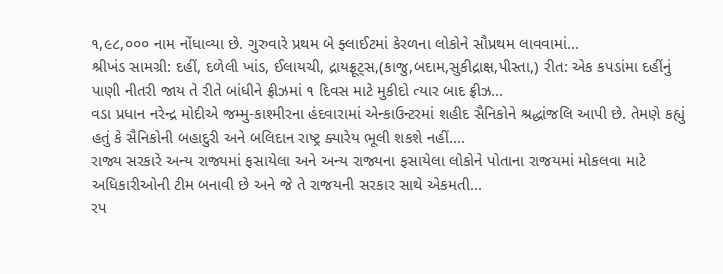૧,૯૮,૦૦૦ નામ નોંધાવ્યા છે. ગુરુવારે પ્રથમ બે ફ્લાઈટમાં કેરળના લોકોને સૌપ્રથમ લાવવામાં...
શ્રીખંડ સામગ્રી: દહીં, દળેલી ખાંડ, ઈલાયચી, દ્રાયફ્રૂટ્સ,(કાજુ,બદામ,સુકીદ્રાક્ષ,પીસ્તા,) રીત: એક કપડાંમા દહીંનું પાણી નીતરી જાય તે રીતે બાંધીને ફ્રીઝમાં ૧ દિવસ માટે મુકીદો ત્યાર બાદ ફ્રીઝ...
વડા પ્રધાન નરેન્દ્ર મોદીએ જમ્મુ-કાશ્મીરના હંદવારામાં એન્કાઉન્ટરમાં શહીદ સૈનિકોને શ્રદ્ધાંજલિ આપી છે. તેમણે કહ્યું હતું કે સૈનિકોની બહાદુરી અને બલિદાન રાષ્ટ્ર ક્યારેય ભૂલી શકશે નહીં....
રાજ્ય સરકારે અન્ય રાજ્યમાં ફસાયેલા અને અન્ય રાજ્યના ફસાયેલા લોકોને પોતાના રાજયમાં મોકલવા માટે અધિકારીઓની ટીમ બનાવી છે અને જે તે રાજયની સરકાર સાથે એકમતી...
રપ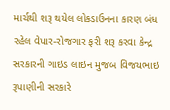માર્ચથી શરૂ થયેલ લોકડાઉનના કારણ બંધ રહેલ વેપાર-રોજગાર ફરી શરૂ કરવા કેન્દ્ર સરકારની ગાઇડ લાઇન મુજબ વિજયભાઇ રૂપાણીની સરકારે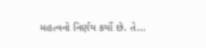મહત્વનો નિર્ણય કર્યો છે. તે...